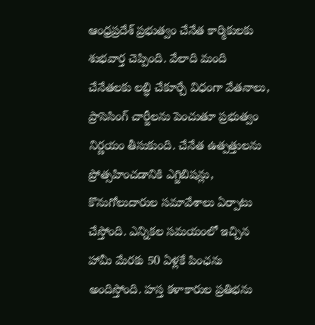ఆంధ్రప్రదేశ్ ప్రభుత్వం చేనేత కార్మికులకు శుభవార్త చెప్పింది. వేలాది మంది చేనేతలకు లబ్ధి చేకూర్చే విధంగా వేతనాలు, ప్రాసెసింగ్‌ చార్జీలను పెంచుతూ ప్రభుత్వం నిర్ణయం తీసుకుంది. చేనేత ఉత్పత్తులను ప్రోత్సహించడానికి ఎగ్జిబిషన్లు, కొనుగోలుదారుల సమావేశాలు ఏర్పాటు చేస్తోంది. ఎన్నికల సమయంలో ఇచ్చిన హామీ మేరకు 50 ఏళ్లకే పింఛను అందిస్తోంది. హస్త కళాకారుల ప్రతిభను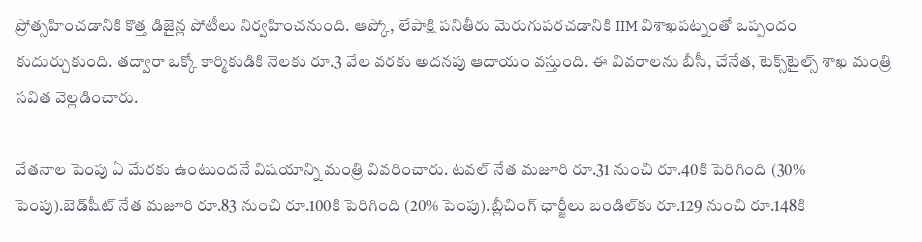ప్రోత్సహించడానికి కొత్త డిజైన్ల పోటీలు నిర్వహించనుంది. ఆప్కో, లేపాక్షి పనితీరు మెరుగుపరచడానికి IIM విశాఖపట్నంతో ఒప్పందం కుదుర్చుకుంది. తద్వారా ఒక్కో కార్మికుడికి నెలకు రూ.3 వేల వరకు అదనపు ఆదాయం వస్తుంది. ఈ వివరాలను బీసీ, చేనేత, టెక్స్‌టైల్స్‌ శాఖ మంత్రి సవిత వెల్లడించారు.

వేతనాల పెంపు ఏ మేరకు ఉంటుందనే విషయాన్ని మంత్రి వివరించారు. టవల్ నేత మజూరి రూ.31 నుంచి రూ.40కి పెరిగింది (30% పెంపు).బెడ్‌షీట్ నేత మజూరి రూ.83 నుంచి రూ.100కి పెరిగింది (20% పెంపు).బ్లీచింగ్ ఛార్జీలు బండిల్‌కు రూ.129 నుంచి రూ.148కి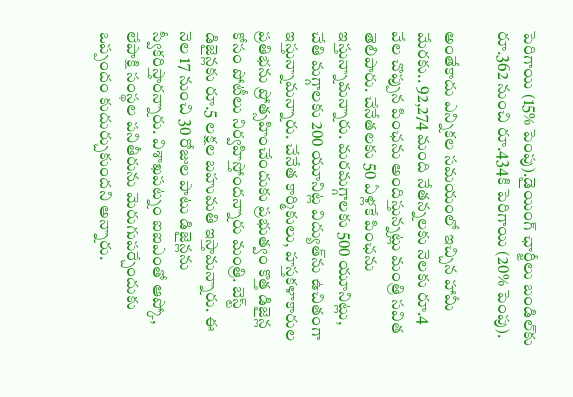పెరిగాయి (15% పెంపు).డైయింగ్ ఛార్జీలు బండిల్‌కు రూ.362 నుంచి రూ.434కి పెరిగాయి (20% పెంపు).

అంతేకాదు ఎన్నికల సమయంలో ఇచ్చిన హామీ మేరకు.. 92,274 మంది నేతన్నలకు నెలకు రూ.4 వేల చొప్పున పింఛను అందిస్తున్నట్లు మంత్రి సవిత తెలిపారు. చేనేతలకు 50 ఏళ్లకే పింఛను ఇస్తున్నామన్నారు. మరమగ్గాలకు 500 యూనిట్లు, చేతి మగ్గాలకు 200 యూనిట్ల విద్యుత్‌ను ఉచితంగా ఇస్తున్నామన్నారు. చేనేత కార్మికులు, హస్తకళాకారుల ప్రతిభను ప్రోత్సహించేందుకు ప్రభుత్వం కొత్త డిజైన్ల కోసం పోటీలు నిర్వహిస్తోందన్నారు మంత్రి. బెస్ట్ డిజైన్లకు రూ.5 లక్షల బహుమతి ఇస్తామన్నారు. ఈ నెల 17 నుంచి 30 రోజుల పాటు డిజైన్లను స్వీకరిస్తారన్నారు. విశాఖపట్నం ఐఐఎంతో ఆప్కో, లేపాక్షి సంస్థల పనితీరును మెరుగుపర్చేందుకు ఒప్పందం కుదుర్చుకుందని అన్నారు.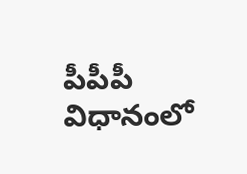పీపీపీ విధానంలో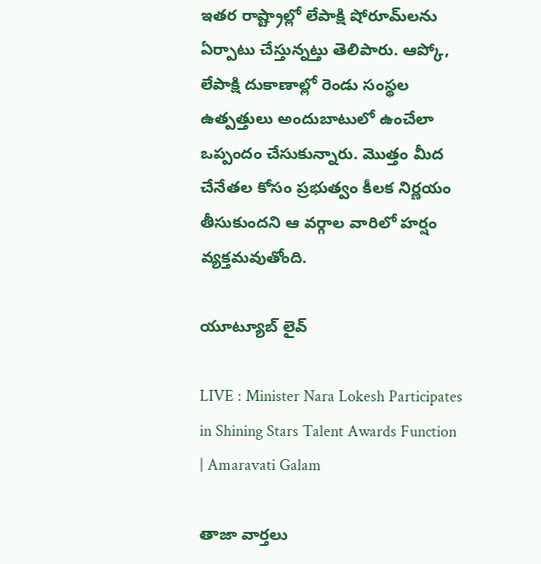ఇతర రాష్ట్రాల్లో లేపాక్షి షోరూమ్‌లను ఏర్పాటు చేస్తున్నట్తు తెలిపారు. ఆప్కో, లేపాక్షి దుకాణాల్లో రెండు సంస్థల ఉత్పత్తులు అందుబాటులో ఉంచేలా ఒప్పందం చేసుకున్నారు. మొత్తం మీద చేనేతల కోసం ప్రభుత్వం కీలక నిర్ణయం తీసుకుందని ఆ వర్గాల వారిలో హర్షం వ్యక్తమవుతోంది.

యూట్యూబ్ లైవ్

LIVE : Minister Nara Lokesh Participates in Shining Stars Talent Awards Function | Amaravati Galam

తాజా వార్తలు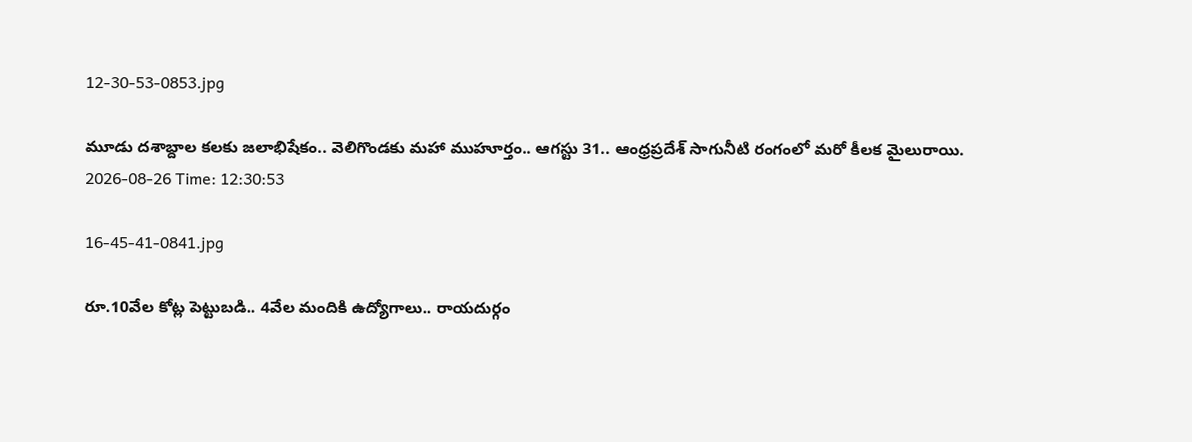12-30-53-0853.jpg

మూడు దశాబ్దాల కలకు జలాభిషేకం.. వెలిగొండకు మహా ముహూర్తం.. ఆగస్టు 31.. ఆంధ్రప్రదేశ్ సాగునీటి రంగంలో మరో కీలక మైలురాయి.
2026-08-26 Time: 12:30:53

16-45-41-0841.jpg

రూ.10వేల కోట్ల పెట్టుబడి.. 4వేల మందికి ఉద్యోగాలు.. రాయదుర్గం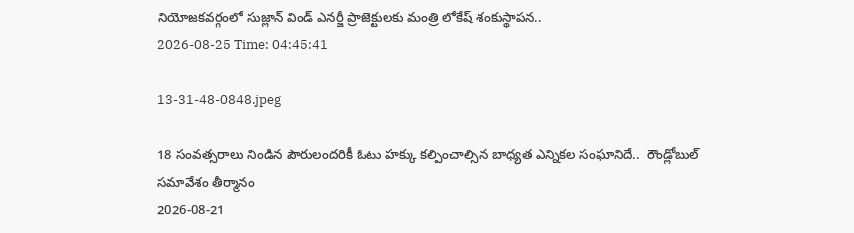నియోజకవర్గంలో సుజ్లాన్ విండ్ ఎనర్జీ ప్రాజెక్టులకు మంత్రి లోకేష్ శంకుస్థాపన..
2026-08-25 Time: 04:45:41

13-31-48-0848.jpeg

18 సంవత్సరాలు నిండిన పౌరులందరికీ ఓటు హక్కు కల్పించాల్సిన బాధ్యత ఎన్నికల సంఘానిదే..  రౌండ్లోబుల్ సమావేశం తీర్మానం
2026-08-21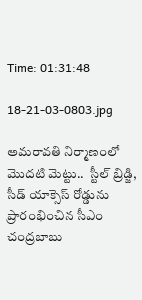Time: 01:31:48

18-21-03-0803.jpg

అమరావతి నిర్మాణంలో మొదటి మెట్టు..  స్టీల్ బ్రిడ్జి, సీడ్ యాక్సెస్ రోడ్డును ప్రారంభించిన సీఎం చంద్రబాబు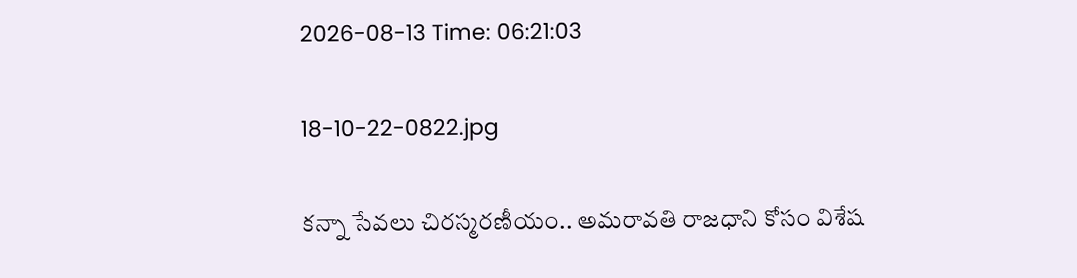2026-08-13 Time: 06:21:03

18-10-22-0822.jpg

కన్నా సేవలు చిరస్మరణీయం.. అమరావతి రాజధాని కోసం విశేష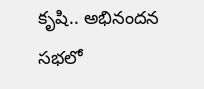కృషి.. అభినందన సభలో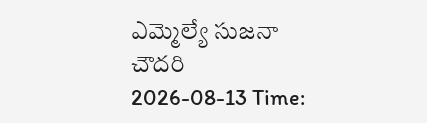ఎమ్మెల్యే సుజనా చౌదరి
2026-08-13 Time: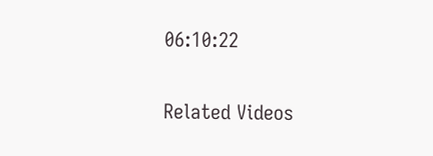06:10:22

Related Videos